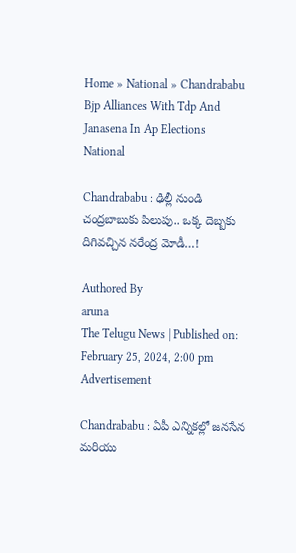Home » National » Chandrababu Bjp Alliances With Tdp And Janasena In Ap Elections
National

Chandrababu : ఢిల్లీ నుండి చంద్రబాబుకు పిలుపు.. ఒక్క దెబ్బకు దిగివచ్చిన నరేంద్ర మోడీ…!

Authored By
aruna
The Telugu News | Published on: February 25, 2024, 2:00 pm
Advertisement

Chandrababu : ఏపీ ఎన్నికల్లో జనసేన మరియు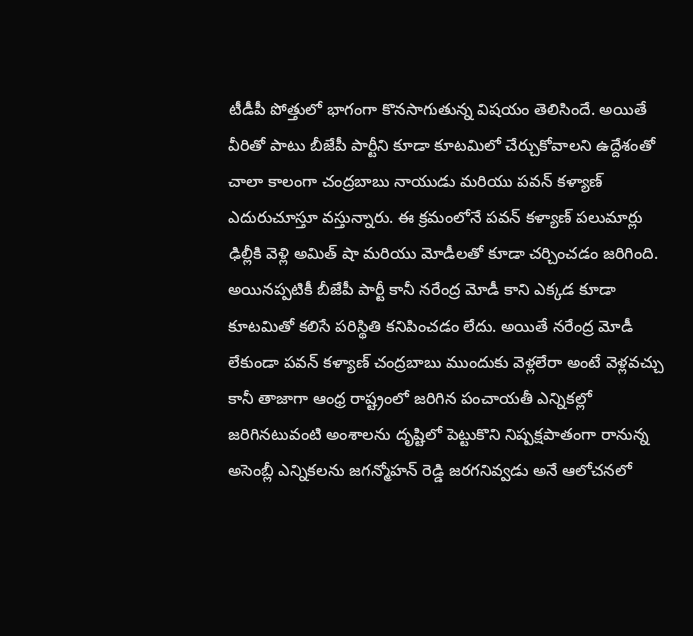టీడీపీ పోత్తులో భాగంగా కొనసాగుతున్న విషయం తెలిసిందే. అయితే వీరితో పాటు బీజేపీ పార్టీని కూడా కూటమిలో చేర్చుకోవాలని ఉద్దేశంతో చాలా కాలంగా చంద్రబాబు నాయుడు మరియు పవన్ కళ్యాణ్ ఎదురుచూస్తూ వస్తున్నారు. ఈ క్రమంలోనే పవన్ కళ్యాణ్ పలుమార్లు ఢిల్లీకి వెళ్లి అమిత్ షా మరియు మోడీలతో కూడా చర్చించడం జరిగింది. అయినప్పటికీ బీజేపీ పార్టీ కానీ నరేంద్ర మోడీ కాని ఎక్కడ కూడా కూటమితో కలిసే పరిస్థితి కనిపించడం లేదు. అయితే నరేంద్ర మోడీ లేకుండా పవన్ కళ్యాణ్ చంద్రబాబు ముందుకు వెళ్లలేరా అంటే వెళ్లవచ్చు కానీ తాజాగా ఆంధ్ర రాష్ట్రంలో జరిగిన పంచాయతీ ఎన్నికల్లో జరిగినటువంటి అంశాలను దృష్టిలో పెట్టుకొని నిష్పక్షపాతంగా రానున్న అసెంబ్లీ ఎన్నికలను జగన్మోహన్ రెడ్డి జరగనివ్వడు అనే ఆలోచనలో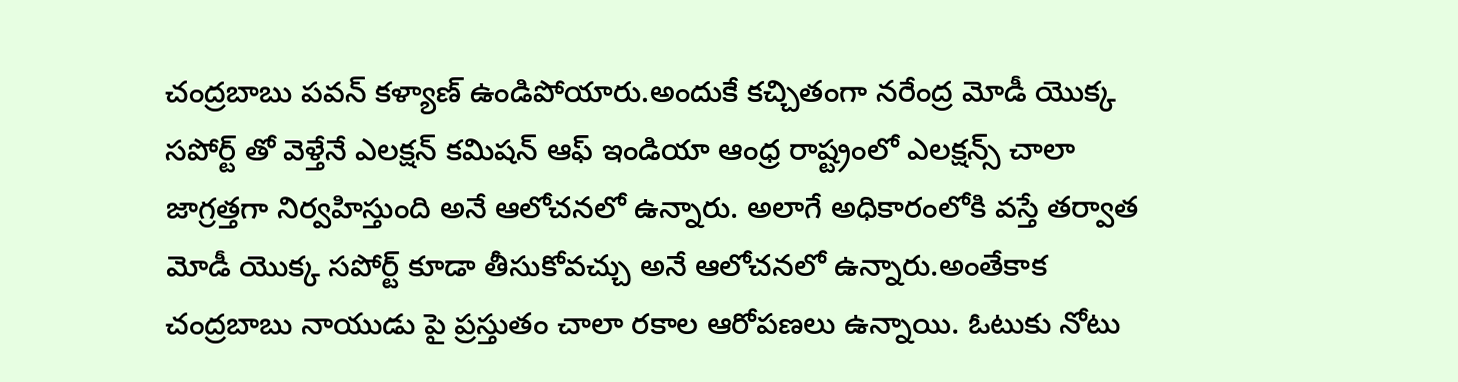చంద్రబాబు పవన్ కళ్యాణ్ ఉండిపోయారు.అందుకే కచ్చితంగా నరేంద్ర మోడీ యొక్క సపోర్ట్ తో వెళ్తేనే ఎలక్షన్ కమిషన్ ఆఫ్ ఇండియా ఆంధ్ర రాష్ట్రంలో ఎలక్షన్స్ చాలా జాగ్రత్తగా నిర్వహిస్తుంది అనే ఆలోచనలో ఉన్నారు. అలాగే అధికారంలోకి వస్తే తర్వాత మోడీ యొక్క సపోర్ట్ కూడా తీసుకోవచ్చు అనే ఆలోచనలో ఉన్నారు.అంతేకాక చంద్రబాబు నాయుడు పై ప్రస్తుతం చాలా రకాల ఆరోపణలు ఉన్నాయి. ఓటుకు నోటు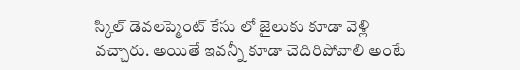స్కిల్ డెవలప్మెంట్ కేసు లో జైలుకు కూడా వెళ్లి వచ్చారు. అయితే ఇవన్నీ కూడా చెదిరిపోవాలి అంటే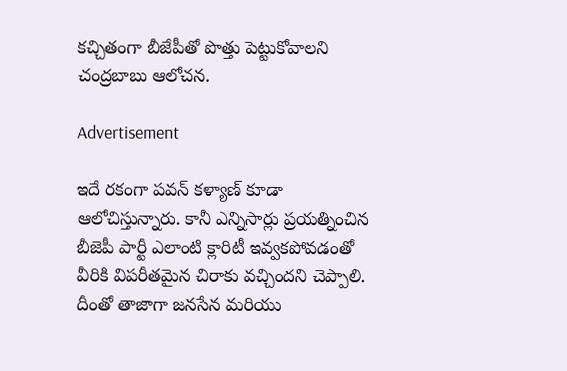కచ్చితంగా బీజేపీతో పొత్తు పెట్టుకోవాలని చంద్రబాబు ఆలోచన.

Advertisement

ఇదే రకంగా పవన్ కళ్యాణ్ కూడా ఆలోచిస్తున్నారు. కానీ ఎన్నిసార్లు ప్రయత్నించిన బీజెపీ పార్టీ ఎలాంటి క్లారిటీ ఇవ్వకపోవడంతో వీరికి విపరీతమైన చిరాకు వచ్చిందని చెప్పాలి. దీంతో తాజాగా జనసేన మరియు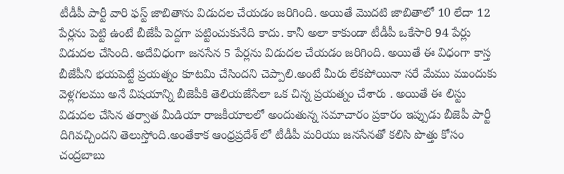టీడీపీ పార్టీ వారి ఫస్ట్ జాబితాను విడుదల చేయడం జరిగింది. అయితే మొదటి జాబితాలో 10 లేదా 12 పేర్లను పెట్టి ఉంటే బీజేపీ పెద్దగా పట్టించుకునేది కాదు. కానీ అలా కాకుండా టీడీపీ ఒకేసారి 94 పేర్లు విడుదల చేసింది. అదేవిధంగా జనసేన 5 పేర్లను విడుదల చేయడం జరిగింది. అయితే ఈ విధంగా కాస్త బీజేపీని భయపెట్టే ప్రయత్నం కూటమి చేసిందని చెప్పాలి.అంటే మీరు లేకపోయినా సరే మేము ముందుకు వెళ్లగలము అనే విషయాన్ని బీజెపీకి తెలియజేసేలా ఒక చిన్న ప్రయత్నం చేశారు . అయితే ఈ లిస్టు విడుదల చేసిన తర్వాత మీడియా రాజకీయాలలో అందుతున్న సమాచారం ప్రకారం ఇప్పుడు బీజెపీ పార్టీ దిగివచ్చిందని తెలుస్తోంది.అంతేకాక ఆంధ్రప్రదేశ్ లో టీడీపీ మరియు జనసేనతో కలిసి పొత్తు కోసం చంద్రబాబు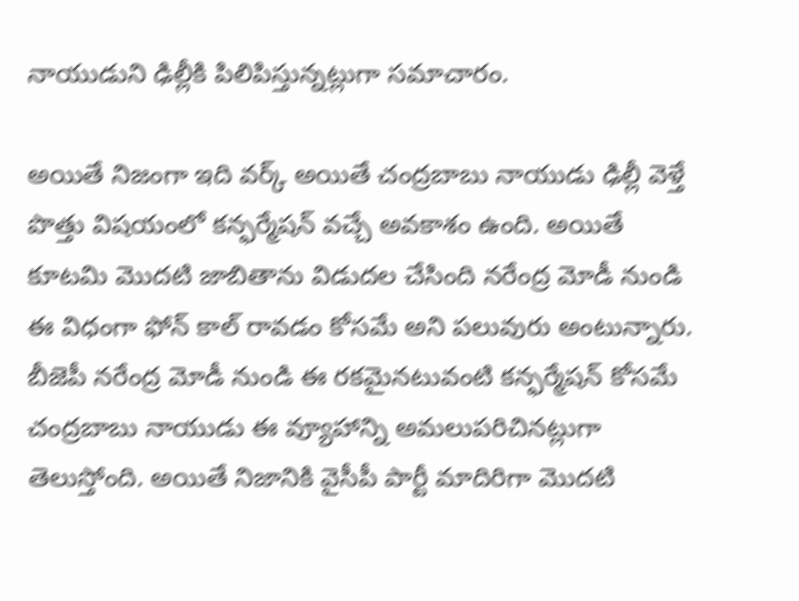నాయుడుని ఢిల్లీకి పిలిపిస్తున్నట్లుగా సమాచారం.

అయితే నిజంగా ఇది వర్క్ అయితే చంద్రబాబు నాయుడు ఢిల్లీ వెళ్తే పొత్తు విషయంలో కన్ఫర్మేషన్ వచ్చే అవకాశం ఉంది. అయితే కూటమి మొదటి జాబితాను విడుదల చేసింది నరేంద్ర మోడీ నుండి ఈ విధంగా ఫోన్ కాల్ రావడం కోసమే అని పలువురు అంటున్నారు. బీజెపీ నరేంద్ర మోడీ నుండి ఈ రకమైనటువంటి కన్ఫర్మేషన్ కోసమే చంద్రబాబు నాయుడు ఈ వ్యూహాన్ని అమలుపరిచినట్లుగా తెలుస్తోంది. అయితే నిజానికి వైసీపీ పార్టీ మాదిరిగా మొదటి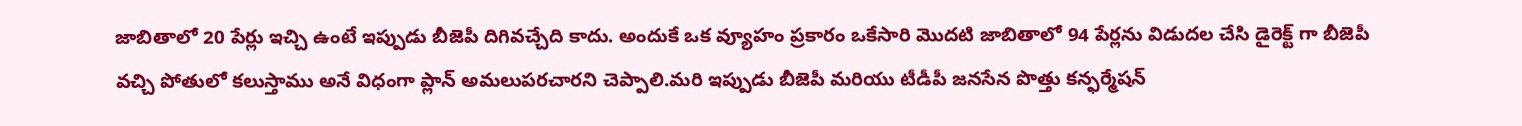జాబితాలో 20 పేర్లు ఇచ్చి ఉంటే ఇప్పుడు బీజెపీ దిగివచ్చేది కాదు. అందుకే ఒక వ్యూహం ప్రకారం ఒకేసారి మొదటి జాబితాలో 94 పేర్లను విడుదల చేసి డైరెక్ట్ గా బీజెపీ వచ్చి పోతులో కలుస్తాము అనే విధంగా ప్లాన్ అమలుపరచారని చెప్పాలి.మరి ఇప్పుడు బీజెపీ మరియు టీడీపీ జనసేన పొత్తు కన్ఫర్మేషన్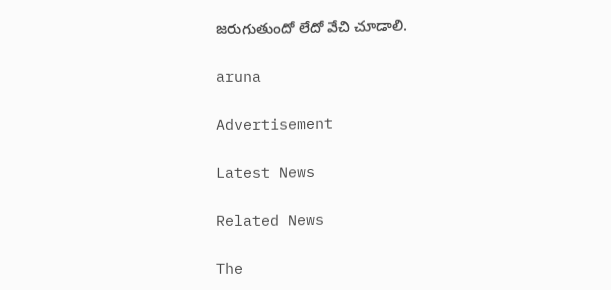జరుగుతుందో లేదో వేచి చూడాలి.

aruna

Advertisement

Latest News

Related News

The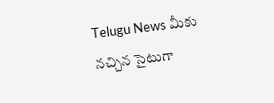Telugu News మీకు నచ్చిన సైటుగా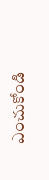ఎంచుకోండి